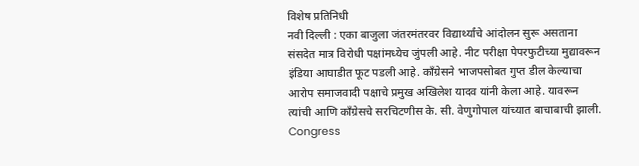विशेष प्रतिनिधी
नवी दिल्ली : एका बाजुला जंतरमंतरवर विद्यार्थ्यांचे आंदोलन सुरू असताना संसदेत मात्र विरोधी पक्षांमध्येच जुंपली आहे. नीट परीक्षा पेपरफुटीच्या मुद्यावरून इंडिया आघाडीत फूट पडली आहे. कॉंग्रेसने भाजपसोबत गुप्त डील केल्याचा आरोप समाजवादी पक्षाचे प्रमुख अखिलेश यादव यांनी केला आहे. यावरून त्यांची आणि कॉंग्रेसचे सरचिटणीस के. सी. वेणुगोपाल यांच्यात बाचाबाची झाली. Congress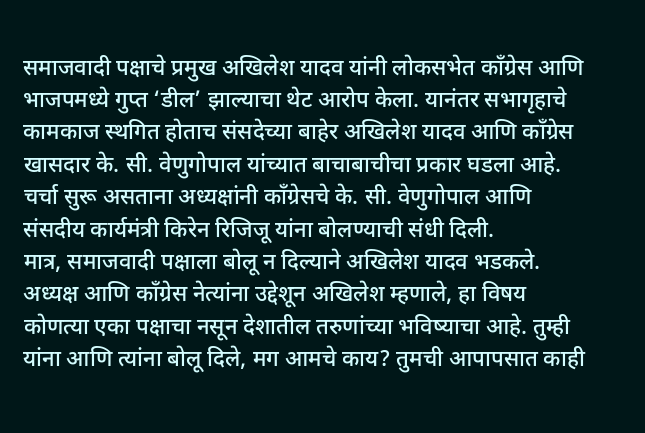समाजवादी पक्षाचे प्रमुख अखिलेश यादव यांनी लोकसभेत काँग्रेस आणि भाजपमध्ये गुप्त ‘डील’ झाल्याचा थेट आरोप केला. यानंतर सभागृहाचे कामकाज स्थगित होताच संसदेच्या बाहेर अखिलेश यादव आणि काँग्रेस खासदार के. सी. वेणुगोपाल यांच्यात बाचाबाचीचा प्रकार घडला आहे. चर्चा सुरू असताना अध्यक्षांनी काँग्रेसचे के. सी. वेणुगोपाल आणि संसदीय कार्यमंत्री किरेन रिजिजू यांना बोलण्याची संधी दिली.
मात्र, समाजवादी पक्षाला बोलू न दिल्याने अखिलेश यादव भडकले. अध्यक्ष आणि काँग्रेस नेत्यांना उद्देशून अखिलेश म्हणाले, हा विषय कोणत्या एका पक्षाचा नसून देशातील तरुणांच्या भविष्याचा आहे. तुम्ही यांना आणि त्यांना बोलू दिले, मग आमचे काय? तुमची आपापसात काही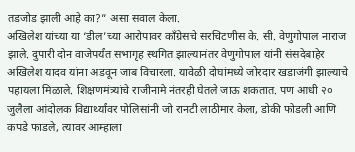तडजोड झाली आहे का?” असा सवाल केला.
अखिलेश यांच्या या ‘डील’च्या आरोपावर काँग्रेसचे सरचिटणीस के. सी. वेणुगोपाल नाराज झाले. दुपारी दोन वाजेपर्यंत सभागृह स्थगित झाल्यानंतर वेणुगोपाल यांनी संसदेबाहेर अखिलेश यादव यांना अडवून जाब विचारला. यावेळी दोघांमध्ये जोरदार खडाजंगी झाल्याचे पहायला मिळाले. शिक्षणमंत्र्यांचे राजीनामे नंतरही घेतले जाऊ शकतात. पण आधी २० जुलैला आंदोलक विद्यार्थ्यांवर पोलिसांनी जो रानटी लाठीमार केला, डोकी फोडली आणि कपडे फाडले, त्यावर आम्हाला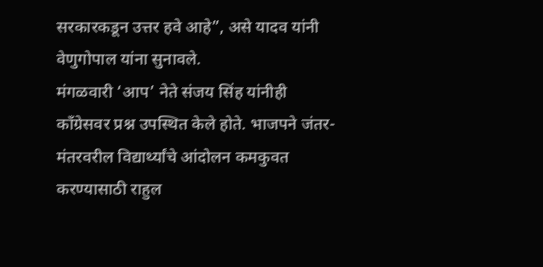सरकारकडून उत्तर हवे आहे”, असे यादव यांनी वेणुगोपाल यांना सुनावले.
मंगळवारी ‘आप’ नेते संजय सिंह यांनीही काँग्रेसवर प्रश्न उपस्थित केले होते. भाजपने जंतर-मंतरवरील विद्यार्थ्यांचे आंदोलन कमकुवत करण्यासाठी राहुल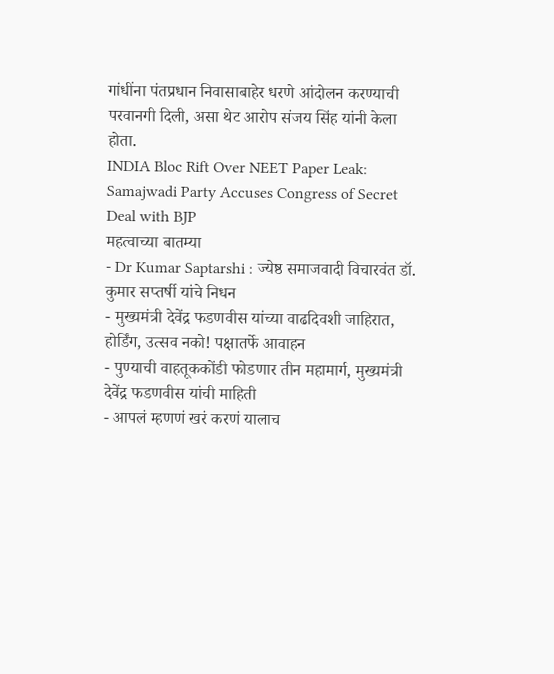गांधींना पंतप्रधान निवासाबाहेर धरणे आंदोलन करण्याची परवानगी दिली, असा थेट आरोप संजय सिंह यांनी केला होता.
INDIA Bloc Rift Over NEET Paper Leak: Samajwadi Party Accuses Congress of Secret Deal with BJP
महत्वाच्या बातम्या
- Dr Kumar Saptarshi : ज्येष्ठ समाजवादी विचारवंत डॉ. कुमार सप्तर्षी यांचे निधन
- मुख्यमंत्री देवेंद्र फडणवीस यांच्या वाढदिवशी जाहिरात, होर्डिंग, उत्सव नको! पक्षातर्फे आवाहन
- पुण्याची वाहतूककोंडी फोडणार तीन महामार्ग, मुख्यमंत्री देवेंद्र फडणवीस यांची माहिती
- आपलं म्हणणं खरं करणं यालाच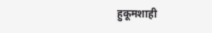हुकूमशाही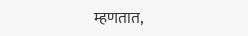म्हणतात,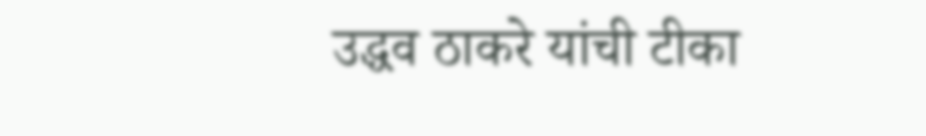उद्धव ठाकरे यांची टीका